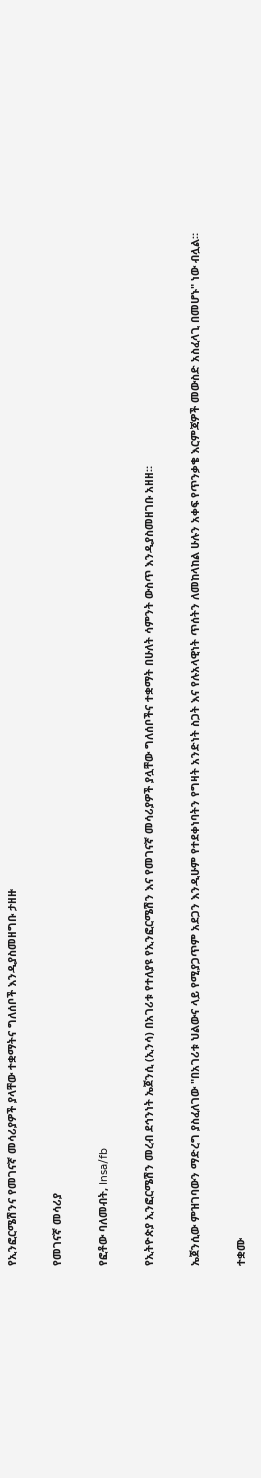የኢንፎርሜሽንና የመገናኛ መሳሪያዎች ያላቸው ተቋማትና ግለሰቦች እንዲያስመዘግቡ ታዘዙ

የመገናኛ መሳሪያ

የፎቶው ባለመብት, Insa/fb

የኢትዮጵያ ኢንፎርሜሽን መረብ ደኅንነት ኤጀንሲ (ኢንሳ) በአገሪቱ የተለያዩ የኢንፎርሜሽን እና የመገናኛ መሳሪያዎች ያሏቸው ግለሰቦችና ተቋማት በሁለት ሳምንት ውስጥ እንዲያስመዘገቡ አዘዘ።

ኤጀንሲው ምዝገባውን ማድረግ ያስፈለገው "በአገሪቱ ህልውና ላይ የሚያጋጥም አደጋን እንዲሁም የተደቀነባትን የግዛት አንድነት ስጋት እና የሉአላዊነት ጥሰትን ለመከላከል ሁሉን አቀፍ የጥንቃቄ እርምጃዎች መውስድ አስፈላጊ በመሆኑ" ነው ብሏል።

ተቋሙ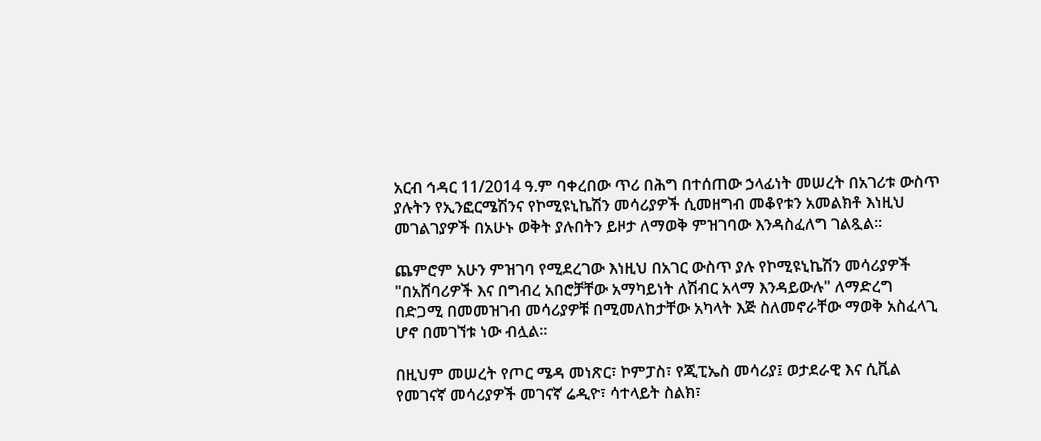አርብ ኅዳር 11/2014 ዓ.ም ባቀረበው ጥሪ በሕግ በተሰጠው ኃላፊነት መሠረት በአገሪቱ ውስጥ ያሉትን የኢንፎርሜሽንና የኮሚዩኒኬሽን መሳሪያዎች ሲመዘግብ መቆየቱን አመልክቶ እነዚህ መገልገያዎች በአሁኑ ወቅት ያሉበትን ይዞታ ለማወቅ ምዝገባው እንዳስፈለግ ገልጿል።

ጨምሮም አሁን ምዝገባ የሚደረገው እነዚህ በአገር ውስጥ ያሉ የኮሚዩኒኬሽን መሳሪያዎች "በአሸባሪዎች እና በግብረ አበሮቻቸው አማካይነት ለሽብር አላማ እንዳይውሉ" ለማድረግ በድጋሚ በመመዝገብ መሳሪያዎቹ በሚመለከታቸው አካላት እጅ ስለመኖራቸው ማወቅ አስፈላጊ ሆኖ በመገኘቱ ነው ብሏል።

በዚህም መሠረት የጦር ሜዳ መነጽር፣ ኮምፓስ፣ የጂፒኤስ መሳሪያ፤ ወታደራዊ እና ሲቪል የመገናኛ መሳሪያዎች መገናኛ ሬዲዮ፣ ሳተላይት ስልክ፣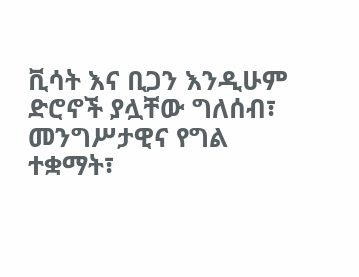ቪሳት እና ቢጋን እንዲሁም ድሮኖች ያሏቸው ግለሰብ፣ መንግሥታዊና የግል ተቋማት፣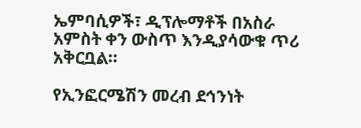ኤምባሲዎች፣ ዲፕሎማቶች በአስራ አምስት ቀን ውስጥ እንዲያሳውቁ ጥሪ አቅርቧል።

የኢንፎርሜሽን መረብ ደኅንነት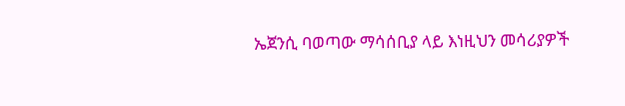ኤጀንሲ ባወጣው ማሳሰቢያ ላይ እነዚህን መሳሪያዎች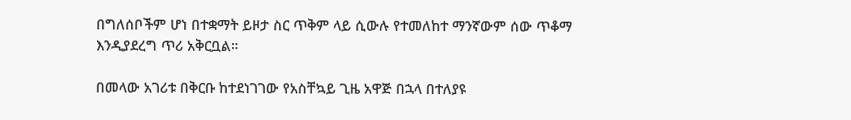በግለሰቦችም ሆነ በተቋማት ይዞታ ስር ጥቅም ላይ ሲውሉ የተመለከተ ማንኛውም ሰው ጥቆማ እንዲያደረግ ጥሪ አቅርቧል።

በመላው አገሪቱ በቅርቡ ከተደነገገው የአስቸኳይ ጊዜ አዋጅ በኋላ በተለያዩ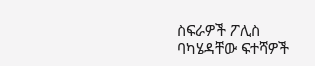ስፍራዎች ፖሊስ ባካሄዳቸው ፍተሻዎች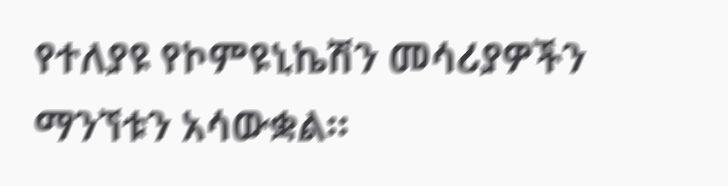የተለያዩ የኮምዩኒኬሽን መሳሪያዎችን ማንኘቱን አሳውቋል።